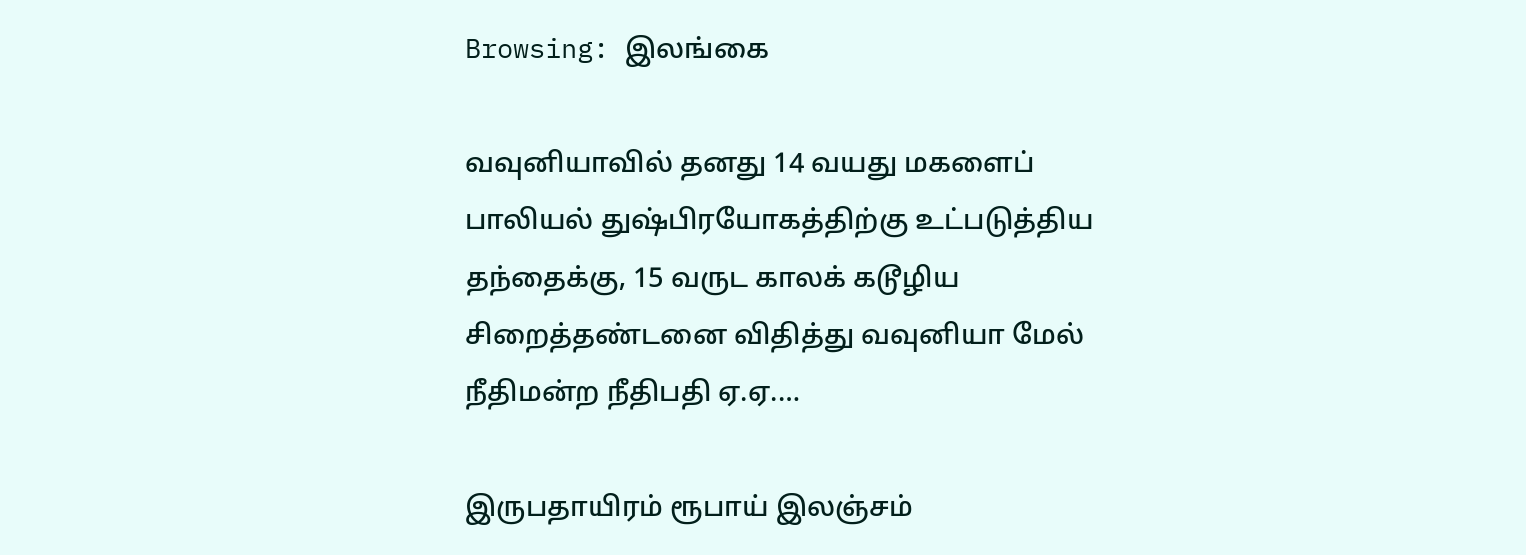Browsing: இலங்கை

வவுனியாவில் தனது 14 வயது மகளைப் பாலியல் துஷ்பிரயோகத்திற்கு உட்படுத்திய தந்தைக்கு, 15 வருட காலக் கடூழிய சிறைத்தண்டனை விதித்து வவுனியா மேல் நீதிமன்ற நீதிபதி ஏ.ஏ.…

இருபதாயிரம் ரூபாய் இலஞ்சம்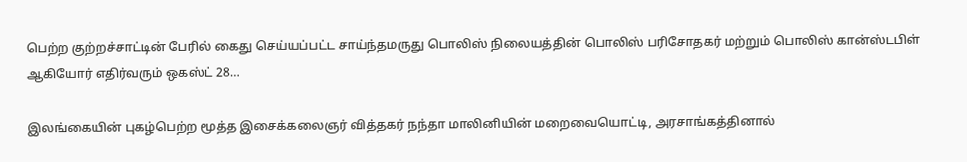பெற்ற குற்றச்சாட்டின் பேரில் கைது செய்யப்பட்ட சாய்ந்தமருது பொலிஸ் நிலையத்தின் பொலிஸ் பரிசோதகர் மற்றும் பொலிஸ் கான்ஸ்டபிள் ஆகியோர் எதிர்வரும் ஒகஸ்ட் 28…

இலங்கையின் புகழ்பெற்ற மூத்த இசைக்கலைஞர் வித்தகர் நந்தா மாலினியின் மறைவையொட்டி, அரசாங்கத்தினால்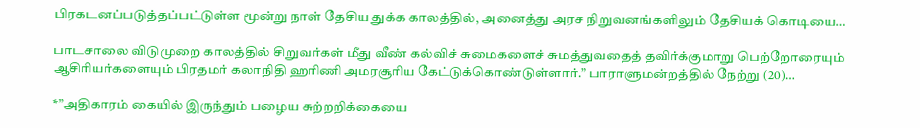பிரகடனப்படுத்தப்பட்டுள்ள மூன்று நாள் தேசிய துக்க காலத்தில், அனைத்து அரச நிறுவனங்களிலும் தேசியக் கொடியை…

பாடசாலை விடுமுறை காலத்தில் சிறுவர்கள் மீது வீண் கல்விச் சுமைகளைச் சுமத்துவதைத் தவிர்க்குமாறு பெற்றோரையும் ஆசிரியர்களையும் பிரதமர் கலாநிதி ஹரிணி அமரசூரிய கேட்டுக்கொண்டுள்ளார்.” பாராளுமன்றத்தில் நேற்று (20)…

*”அதிகாரம் கையில் இருந்தும் பழைய சுற்றறிக்கையை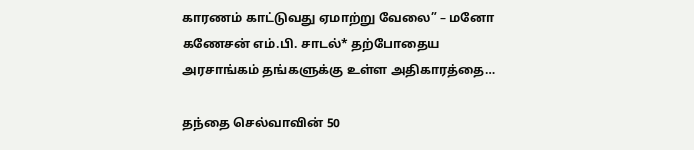காரணம் காட்டுவது ஏமாற்று வேலை” – மனோ கணேசன் எம்.பி. சாடல்* தற்போதைய அரசாங்கம் தங்களுக்கு உள்ள அதிகாரத்தை…

தந்தை செல்வாவின் 50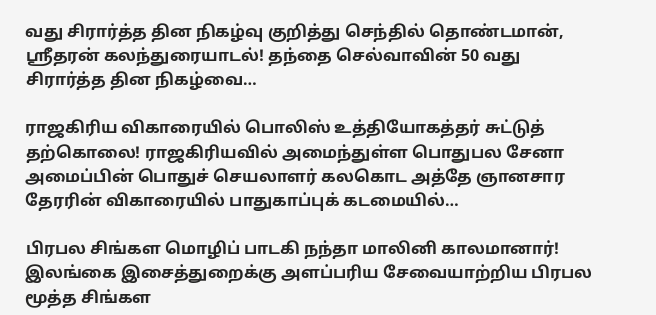வது சிரார்த்த தின நிகழ்வு குறித்து செந்தில் தொண்டமான், ஶ்ரீதரன் கலந்துரையாடல்! தந்தை செல்வாவின் 50 வது சிரார்த்த தின நிகழ்வை…

ராஜகிரிய விகாரையில் பொலிஸ் உத்தியோகத்தர் சுட்டுத் தற்கொலை! ராஜகிரியவில் அமைந்துள்ள பொதுபல சேனா அமைப்பின் பொதுச் செயலாளர் கலகொட அத்தே ஞானசார தேரரின் விகாரையில் பாதுகாப்புக் கடமையில்…

பிரபல சிங்கள மொழிப் பாடகி நந்தா மாலினி காலமானார்! இலங்கை இசைத்துறைக்கு அளப்பரிய சேவையாற்றிய பிரபல மூத்த சிங்கள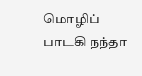மொழிப் பாடகி நந்தா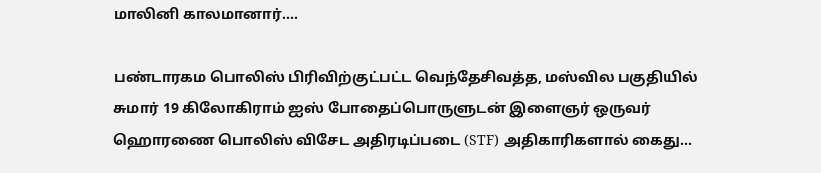மாலினி காலமானார்.…

பண்டாரகம பொலிஸ் பிரிவிற்குட்பட்ட வெந்தேசிவத்த, மஸ்வில பகுதியில் சுமார் 19 கிலோகிராம் ஐஸ் போதைப்பொருளுடன் இளைஞர் ஒருவர் ஹொரணை பொலிஸ் விசேட அதிரடிப்படை (STF) அதிகாரிகளால் கைது…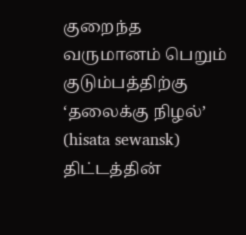குறைந்த வருமானம் பெறும் குடும்பத்திற்கு ‘தலைக்கு நிழல்’ (hisata sewansk) திட்டத்தின்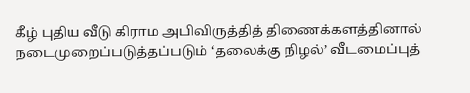கீழ் புதிய வீடு கிராம அபிவிருத்தித் திணைக்களத்தினால் நடைமுறைப்படுத்தப்படும் ‘தலைக்கு நிழல்’ வீடமைப்புத்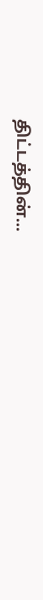திட்டத்தின்…